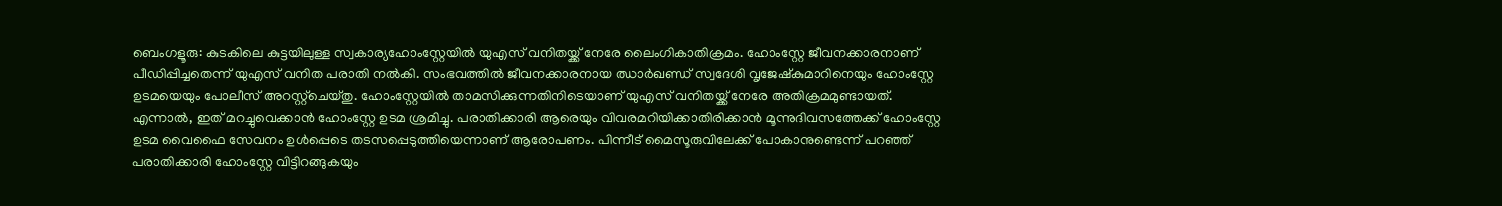ബെംഗളൂരു: കുടകിലെ കുട്ടയിലുള്ള സ്വകാര്യഹോംസ്റ്റേയിൽ യുഎസ് വനിതയ്ക്ക് നേരേ ലൈംഗികാതിക്രമം. ഹോംസ്റ്റേ ജീവനക്കാരനാണ് പീഡിപ്പിച്ചതെന്ന് യുഎസ് വനിത പരാതി നൽകി. സംഭവത്തിൽ ജീവനക്കാരനായ ഝാർഖണ്ഡ് സ്വദേശി വൃജേഷ്കുമാറിനെയും ഹോംസ്റ്റേ ഉടമയെയും പോലീസ് അറസ്റ്റ്ചെയ്തു. ഹോംസ്റ്റേയിൽ താമസിക്കുന്നതിനിടെയാണ് യുഎസ് വനിതയ്ക്ക് നേരേ അതിക്രമമുണ്ടായത്.
എന്നാൽ, ഇത് മറച്ചുവെക്കാൻ ഹോംസ്റ്റേ ഉടമ ശ്രമിച്ചു. പരാതിക്കാരി ആരെയും വിവരമറിയിക്കാതിരിക്കാൻ മൂന്നുദിവസത്തേക്ക് ഹോംസ്റ്റേ ഉടമ വൈഫൈ സേവനം ഉൾപ്പെടെ തടസപ്പെടുത്തിയെന്നാണ് ആരോപണം. പിന്നീട് മൈസൂരുവിലേക്ക് പോകാനുണ്ടെന്ന് പറഞ്ഞ് പരാതിക്കാരി ഹോംസ്റ്റേ വിട്ടിറങ്ങുകയും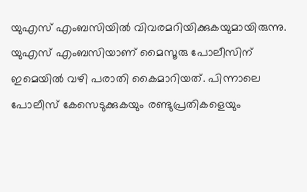യുഎസ് എംബസിയിൽ വിവരമറിയിക്കുകയുമായിരുന്നു.
യുഎസ് എംബസിയാണ് മൈസൂരു പോലീസിന് ഇമെയിൽ വഴി പരാതി കൈമാറിയത്. പിന്നാലെ പോലീസ് കേസെടുക്കുകയും രണ്ടുപ്രതികളെയും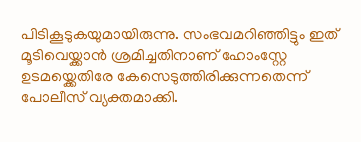പിടികൂടുകയുമായിരുന്നു. സംഭവമറിഞ്ഞിട്ടും ഇത് മൂടിവെയ്ക്കാൻ ശ്രമിച്ചതിനാണ് ഹോംസ്റ്റേ ഉടമയ്ക്കെതിരേ കേസെടുത്തിരിക്കുന്നതെന്ന് പോലീസ് വ്യക്തമാക്കി.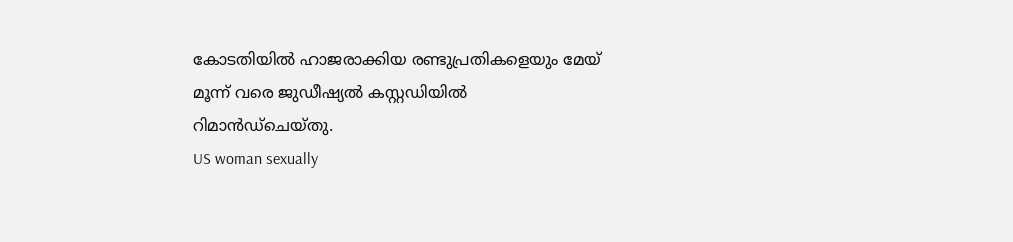കോടതിയിൽ ഹാജരാക്കിയ രണ്ടുപ്രതികളെയും മേയ് മൂന്ന് വരെ ജുഡീഷ്യൽ കസ്റ്റഡിയിൽ റിമാൻഡ്ചെയ്തു.
US woman sexually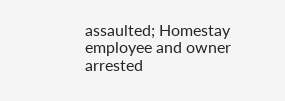assaulted; Homestay employee and owner arrested